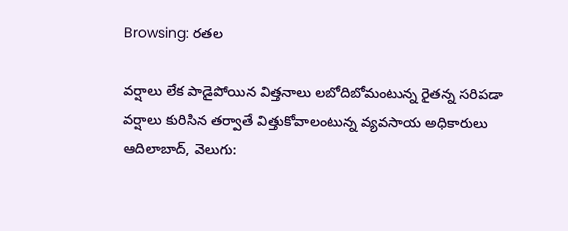Browsing: రతల

వర్షాలు లేక పాడైపోయిన విత్తనాలు లబోదిబోమంటున్న రైతన్న సరిపడా వర్షాలు కురిసిన తర్వాతే విత్తుకోవాలంటున్న వ్యవసాయ అధికారులు ఆదిలాబాద్, వెలుగు: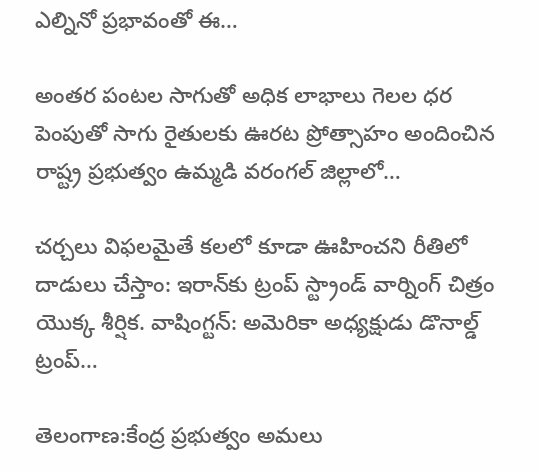ఎల్నినో ప్రభావంతో ఈ…

అంతర పంటల సాగుతో అధిక లాభాలు గెలల ధర పెంపుతో సాగు రైతులకు ఊరట ప్రోత్సాహం అందించిన రాష్ట్ర ప్రభుత్వం ఉమ్మడి వరంగల్ జిల్లాలో…

చర్చలు విఫలమైతే కలలో కూడా ఊహించని రీతిలో దాడులు చేస్తాం: ఇరాన్‌కు ట్రంప్ స్ట్రాండ్ వార్నింగ్ చిత్రం యొక్క శీర్షిక. వాషింగ్టన్: అమెరికా అధ్యక్షుడు డొనాల్డ్ ట్రంప్…

తెలంగాణ:కేంద్ర ప్రభుత్వం అమలు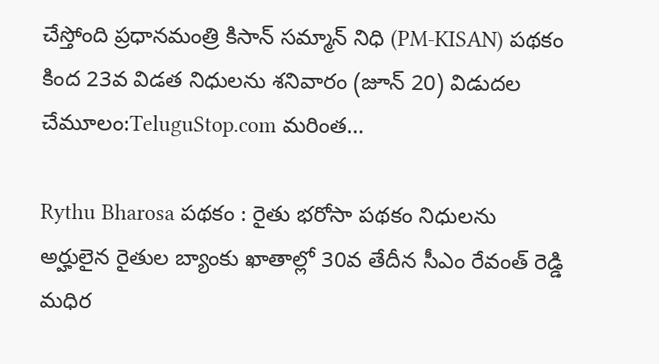చేస్తోంది ప్రధానమంత్రి కిసాన్ సమ్మాన్ నిధి (PM-KISAN) పథకం కింద 23వ విడత నిధులను శనివారం (జూన్ 20) విడుదల చేమూలం:TeluguStop.com మరింత…

Rythu Bharosa పథకం : రైతు భరోసా పథకం నిధులను అర్హులైన రైతుల బ్యాంకు ఖాతాల్లో 30వ తేదీన సీఎం రేవంత్ రెడ్డి మధిర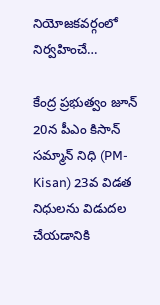నియోజకవర్గంలో నిర్వహించే…

కేంద్ర ప్రభుత్వం జూన్ 20న పీఎం కిసాన్ సమ్మాన్ నిధి (PM-Kisan) 23వ విడత నిధులను విడుదల చేయడానికి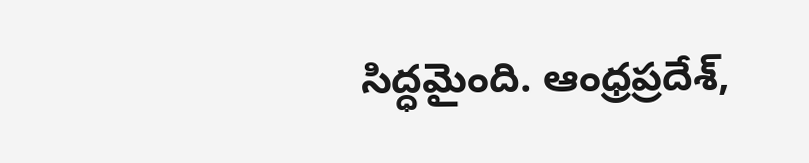సిద్ధమైంది. ఆంధ్రప్రదేశ్,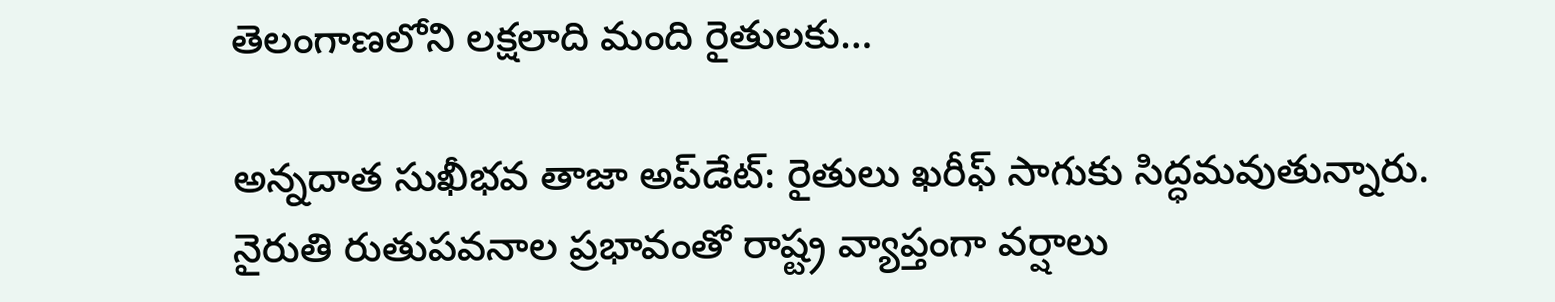తెలంగాణలోని లక్షలాది మంది రైతులకు…

అన్నదాత సుఖీభవ తాజా అప్‌డేట్: రైతులు ఖరీఫ్ సాగుకు సిద్ధమవుతున్నారు. నైరుతి రుతుపవనాల ప్రభావంతో రాష్ట్ర వ్యాప్తంగా వర్షాలు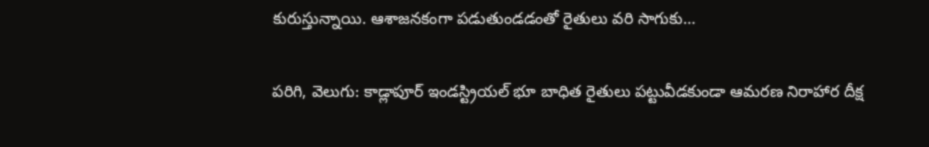కురుస్తున్నాయి. ఆశాజనకంగా పడుతుండడంతో రైతులు వరి సాగుకు…

పరిగి, వెలుగు: కాడ్లాపూర్ ఇండస్ట్రియల్ భూ బాధిత రైతులు పట్టువీడకుండా ఆమరణ నిరాహార దీక్ష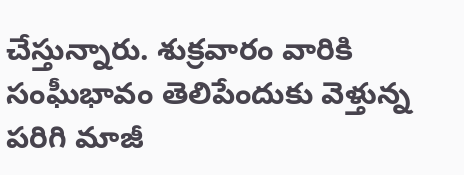చేస్తున్నారు. శుక్రవారం వారికి సంఘీభావం తెలిపేందుకు వెళ్తున్న పరిగి మాజీ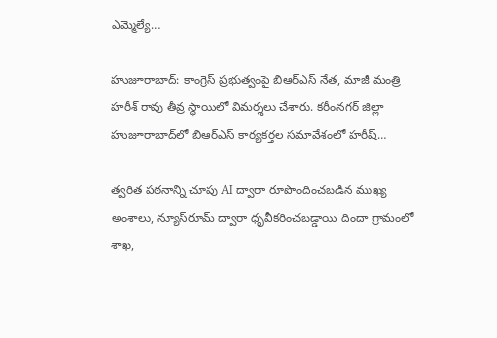ఎమ్మెల్యే…

హుజూరాబాద్: కాంగ్రెస్ ప్రభుత్వంపై బిఆర్ఎస్ నేత, మాజీ మంత్రి హరీశ్ రావు తీవ్ర స్థాయిలో విమర్శలు చేశారు. కరీంనగర్ జిల్లా హుజూరాబాద్‌లో బిఆర్ఎస్ కార్యకర్తల సమావేశంలో హరీష్…

త్వరిత పఠనాన్ని చూపు AI ద్వారా రూపొందించబడిన ముఖ్య అంశాలు, న్యూస్‌రూమ్ ద్వారా ధృవీకరించబడ్డాయి దిందా గ్రామంలో శాఖ,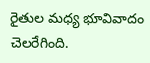రైతుల మధ్య భూవివాదం చెలరేగింది.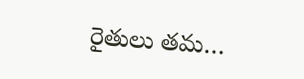రైతులు తమ…